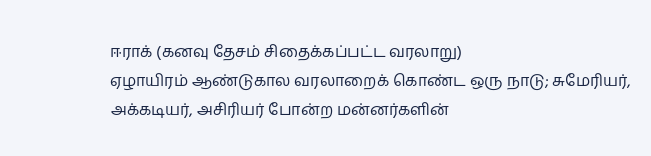ஈராக் (கனவு தேசம் சிதைக்கப்பட்ட வரலாறு)
ஏழாயிரம் ஆண்டுகால வரலாறைக் கொண்ட ஒரு நாடு; சுமேரியர், அக்கடியர், அசிரியர் போன்ற மன்னர்களின்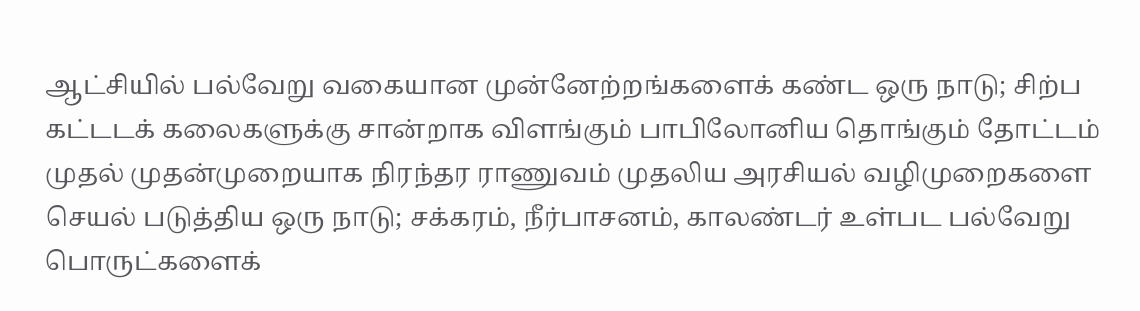ஆட்சியில் பல்வேறு வகையான முன்னேற்றங்களைக் கண்ட ஒரு நாடு; சிற்ப கட்டடக் கலைகளுக்கு சான்றாக விளங்கும் பாபிலோனிய தொங்கும் தோட்டம் முதல் முதன்முறையாக நிரந்தர ராணுவம் முதலிய அரசியல் வழிமுறைகளை செயல் படுத்திய ஒரு நாடு; சக்கரம், நீர்பாசனம், காலண்டர் உள்பட பல்வேறு பொருட்களைக்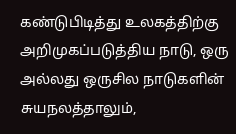கண்டுபிடித்து உலகத்திற்கு அறிமுகப்படுத்திய நாடு, ஒரு அல்லது ஒருசில நாடுகளின் சுயநலத்தாலும்,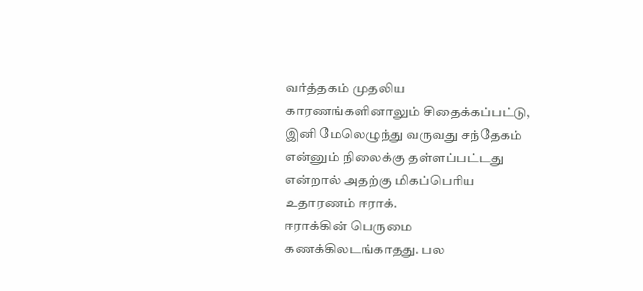வர்த்தகம் முதலிய காரணங்களினாலும் சிதைக்கப்பட்டு, இனி மேலெழுந்து வருவது சந்தேகம் என்னும் நிலைக்கு தள்ளப்பட்டது என்றால் அதற்கு மிகப்பெரிய உதாரணம் ஈராக்.
ஈராக்கின் பெருமை கணக்கிலடங்காதது. பல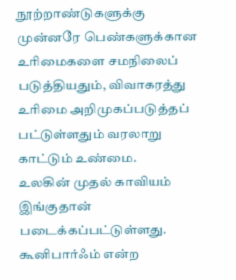நூற்றாண்டுகளுக்கு முன்னரே பெண்களுக்கான உரிமைகளை சமநிலைப் படுத்தியதும், விவாகரத்து உரிமை அறிமுகப்படுத்தப் பட்டுள்ளதும் வரலாறு காட்டும் உண்மை.
உலகின் முதல் காவியம் இங்குதான் படைக்கப்பட்டுள்ளது. கூனிபார்ஃம் என்ற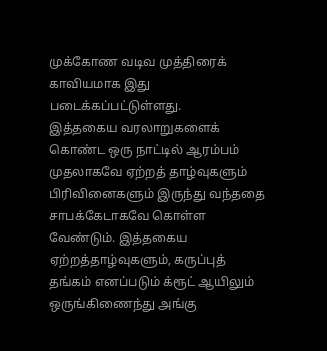முக்கோண வடிவ முத்திரைக் காவியமாக இது படைக்கப்பட்டுள்ளது.
இத்தகைய வரலாறுகளைக் கொண்ட ஒரு நாட்டில் ஆரம்பம் முதலாகவே ஏற்றத் தாழ்வுகளும் பிரிவினைகளும் இருந்து வந்ததை சாபக்கேடாகவே கொள்ள வேண்டும். இத்தகைய ஏற்றத்தாழ்வுகளும், கருப்புத் தங்கம் எனப்படும் க்ரூட் ஆயிலும் ஒருங்கிணைந்து அங்கு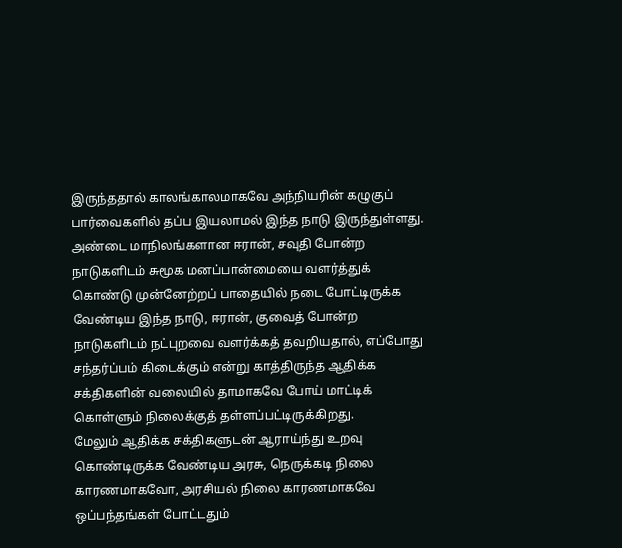இருந்ததால் காலங்காலமாகவே அந்நியரின் கழுகுப் பார்வைகளில் தப்ப இயலாமல் இந்த நாடு இருந்துள்ளது.
அண்டை மாநிலங்களான ஈரான், சவுதி போன்ற நாடுகளிடம் சுமூக மனப்பான்மையை வளர்த்துக் கொண்டு முன்னேற்றப் பாதையில் நடை போட்டிருக்க வேண்டிய இந்த நாடு, ஈரான், குவைத் போன்ற நாடுகளிடம் நட்புறவை வளர்க்கத் தவறியதால், எப்போது சந்தர்ப்பம் கிடைக்கும் என்று காத்திருந்த ஆதிக்க சக்திகளின் வலையில் தாமாகவே போய் மாட்டிக் கொள்ளும் நிலைக்குத் தள்ளப்பட்டிருக்கிறது.
மேலும் ஆதிக்க சக்திகளுடன் ஆராய்ந்து உறவு கொண்டிருக்க வேண்டிய அரசு, நெருக்கடி நிலை காரணமாகவோ, அரசியல் நிலை காரணமாகவே ஒப்பந்தங்கள் போட்டதும்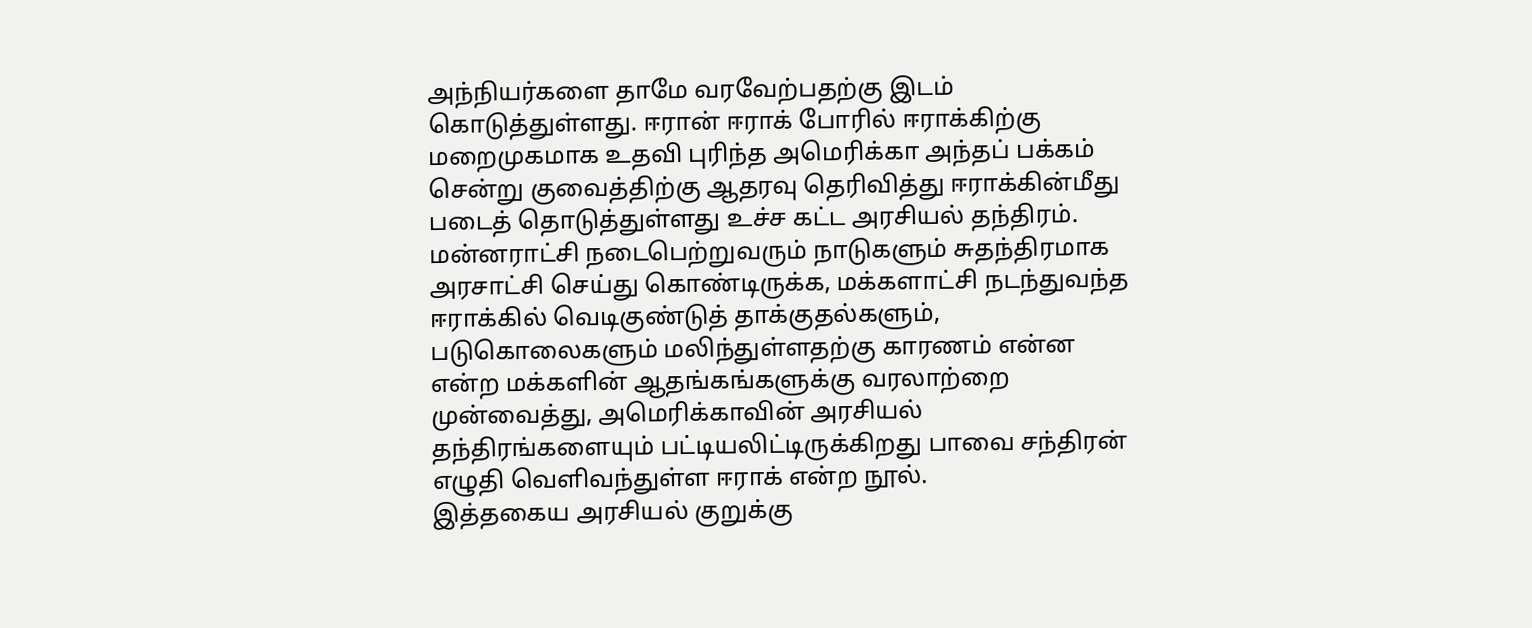அந்நியர்களை தாமே வரவேற்பதற்கு இடம் கொடுத்துள்ளது. ஈரான் ஈராக் போரில் ஈராக்கிற்கு மறைமுகமாக உதவி புரிந்த அமெரிக்கா அந்தப் பக்கம் சென்று குவைத்திற்கு ஆதரவு தெரிவித்து ஈராக்கின்மீது படைத் தொடுத்துள்ளது உச்ச கட்ட அரசியல் தந்திரம்.
மன்னராட்சி நடைபெற்றுவரும் நாடுகளும் சுதந்திரமாக அரசாட்சி செய்து கொண்டிருக்க, மக்களாட்சி நடந்துவந்த ஈராக்கில் வெடிகுண்டுத் தாக்குதல்களும், படுகொலைகளும் மலிந்துள்ளதற்கு காரணம் என்ன என்ற மக்களின் ஆதங்கங்களுக்கு வரலாற்றை முன்வைத்து, அமெரிக்காவின் அரசியல் தந்திரங்களையும் பட்டியலிட்டிருக்கிறது பாவை சந்திரன் எழுதி வெளிவந்துள்ள ஈராக் என்ற நூல்.
இத்தகைய அரசியல் குறுக்கு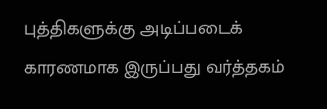புத்திகளுக்கு அடிப்படைக் காரணமாக இருப்பது வர்த்தகம்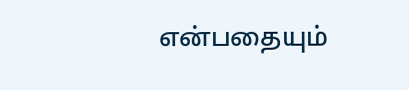என்பதையும்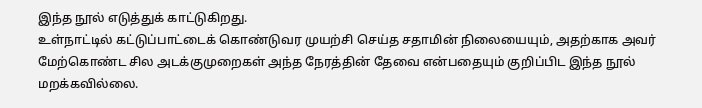இந்த நூல் எடுத்துக் காட்டுகிறது.
உள்நாட்டில் கட்டுப்பாட்டைக் கொண்டுவர முயற்சி செய்த சதாமின் நிலையையும், அதற்காக அவர் மேற்கொண்ட சில அடக்குமுறைகள் அந்த நேரத்தின் தேவை என்பதையும் குறிப்பிட இந்த நூல் மறக்கவில்லை.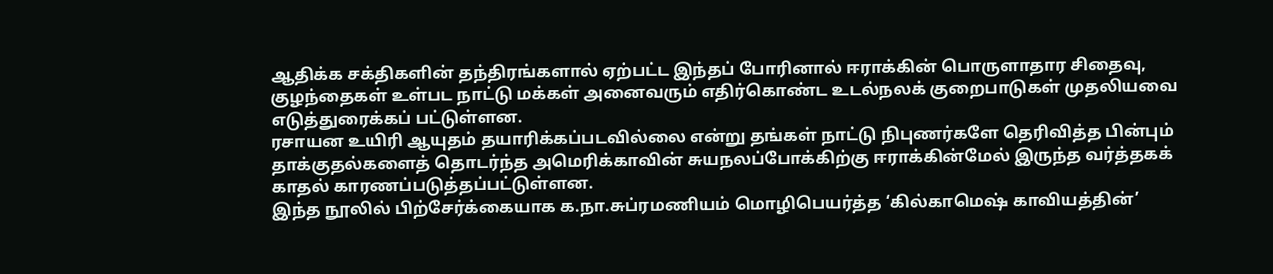ஆதிக்க சக்திகளின் தந்திரங்களால் ஏற்பட்ட இந்தப் போரினால் ஈராக்கின் பொருளாதார சிதைவு, குழந்தைகள் உள்பட நாட்டு மக்கள் அனைவரும் எதிர்கொண்ட உடல்நலக் குறைபாடுகள் முதலியவை எடுத்துரைக்கப் பட்டுள்ளன.
ரசாயன உயிரி ஆயுதம் தயாரிக்கப்படவில்லை என்று தங்கள் நாட்டு நிபுணர்களே தெரிவித்த பின்பும் தாக்குதல்களைத் தொடர்ந்த அமெரிக்காவின் சுயநலப்போக்கிற்கு ஈராக்கின்மேல் இருந்த வர்த்தகக் காதல் காரணப்படுத்தப்பட்டுள்ளன.
இந்த நூலில் பிற்சேர்க்கையாக க.நா.சுப்ரமணியம் மொழிபெயர்த்த ‘கில்காமெஷ் காவியத்தின்’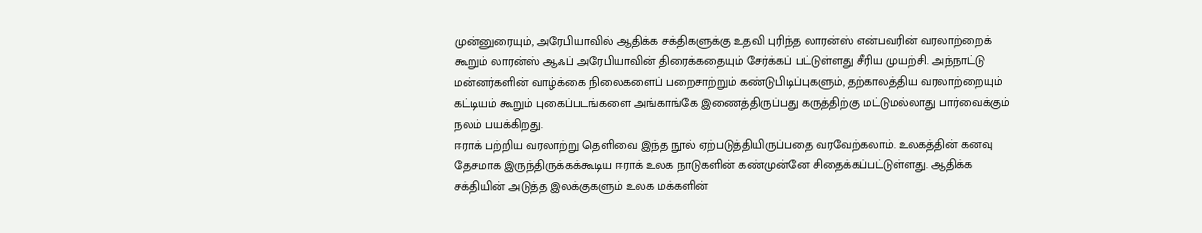முன்னுரையும், அரேபியாவில் ஆதிக்க சக்திகளுக்கு உதவி புரிந்த லாரன்ஸ் என்பவரின் வரலாற்றைக் கூறும் லாரன்ஸ் ஆஃப் அரேபியாவின் திரைக்கதையும் சேர்க்கப் பட்டுள்ளது சீரிய முயற்சி. அந்நாட்டு மன்னர்களின் வாழ்க்கை நிலைகளைப் பறைசாற்றும் கண்டுபிடிப்புகளும், தற்காலத்திய வரலாற்றையும் கட்டியம் கூறும் புகைப்படங்களை அங்காங்கே இணைத்திருப்பது கருத்திற்கு மட்டுமல்லாது பார்வைக்கும் நலம் பயக்கிறது.
ஈராக் பற்றிய வரலாற்று தெளிவை இந்த நூல் ஏற்படுத்தியிருப்பதை வரவேற்கலாம். உலகத்தின் கனவு தேசமாக இருந்திருக்கக்கூடிய ஈராக் உலக நாடுகளின் கண்முன்னே சிதைக்கப்பட்டுள்ளது. ஆதிக்க சக்தியின் அடுத்த இலக்குகளும் உலக மக்களின்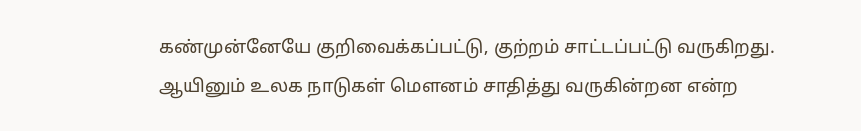கண்முன்னேயே குறிவைக்கப்பட்டு, குற்றம் சாட்டப்பட்டு வருகிறது. ஆயினும் உலக நாடுகள் மௌனம் சாதித்து வருகின்றன என்ற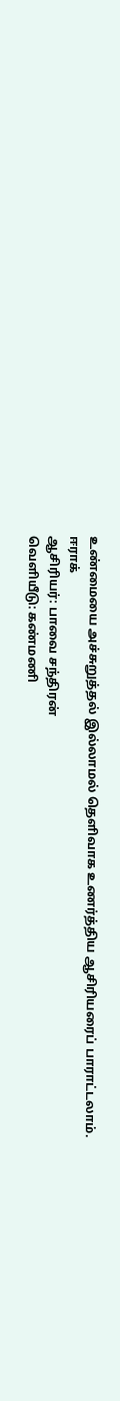உண்மையை அச்சுறுத்தல் இல்லாமல் தெளிவாக உணர்த்திய ஆசிரியரைப் பாராட்டலாம்.
ஈராக்
ஆசிரியர்: பாவை சந்திரன்
வெளியீடு: கண்மணி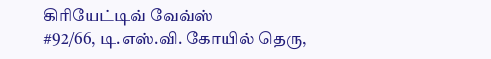கிரியேட்டிவ் வேவ்ஸ்
#92/66, டி.எஸ்.வி. கோயில் தெரு,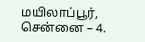மயிலாப்பூர்,
சென்னை – 4.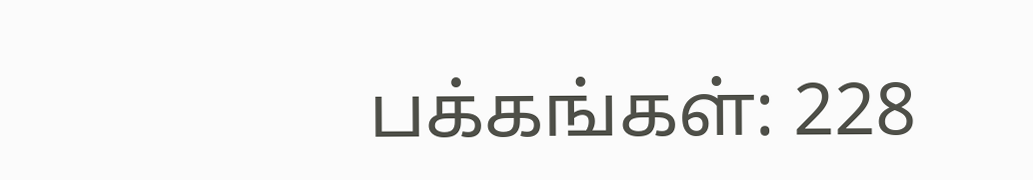பக்கங்கள்: 228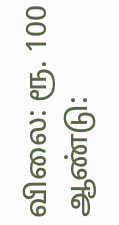விலை: ரூ. 100
ஆண்டு: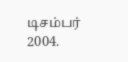டிசம்பர் 2004.